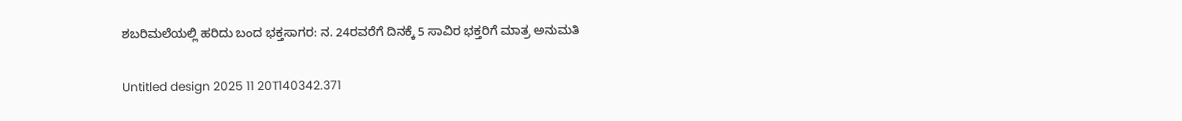ಶಬರಿಮಲೆಯಲ್ಲಿ ಹರಿದು ಬಂದ ಭಕ್ತಸಾಗರ: ನ. 24ರವರೆಗೆ ದಿನಕ್ಕೆ 5 ಸಾವಿರ ಭಕ್ತರಿಗೆ ಮಾತ್ರ ಅನುಮತಿ

Untitled design 2025 11 20T140342.371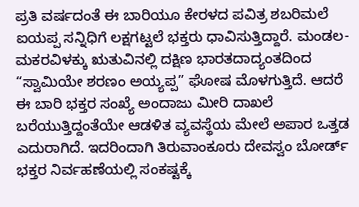ಪ್ರತಿ ವರ್ಷದಂತೆ ಈ ಬಾರಿಯೂ ಕೇರಳದ ಪವಿತ್ರ ಶಬರಿಮಲೆ ಐಯಪ್ಪ ಸನ್ನಿಧಿಗೆ ಲಕ್ಷಗಟ್ಟಲೆ ಭಕ್ತರು ಧಾವಿಸುತ್ತಿದ್ದಾರೆ. ಮಂಡಲ-ಮಕರವಿಳಕ್ಕು ಋತುವಿನಲ್ಲಿ ದಕ್ಷಿಣ ಭಾರತದಾದ್ಯಂತದಿಂದ “ಸ್ವಾಮಿಯೇ ಶರಣಂ ಅಯ್ಯಪ್ಪ” ಘೋಷ ಮೊಳಗುತ್ತಿದೆ. ಆದರೆ ಈ ಬಾರಿ ಭಕ್ತರ ಸಂಖ್ಯೆ ಅಂದಾಜು ಮೀರಿ ದಾಖಲೆ ಬರೆಯುತ್ತಿದ್ದಂತೆಯೇ ಆಡಳಿತ ವ್ಯವಸ್ಥೆಯ ಮೇಲೆ ಅಪಾರ ಒತ್ತಡ ಎದುರಾಗಿದೆ. ಇದರಿಂದಾಗಿ ತಿರುವಾಂಕೂರು ದೇವಸ್ವಂ ಬೋರ್ಡ್ ಭಕ್ತರ ನಿರ್ವಹಣೆಯಲ್ಲಿ ಸಂಕಷ್ಟಕ್ಕೆ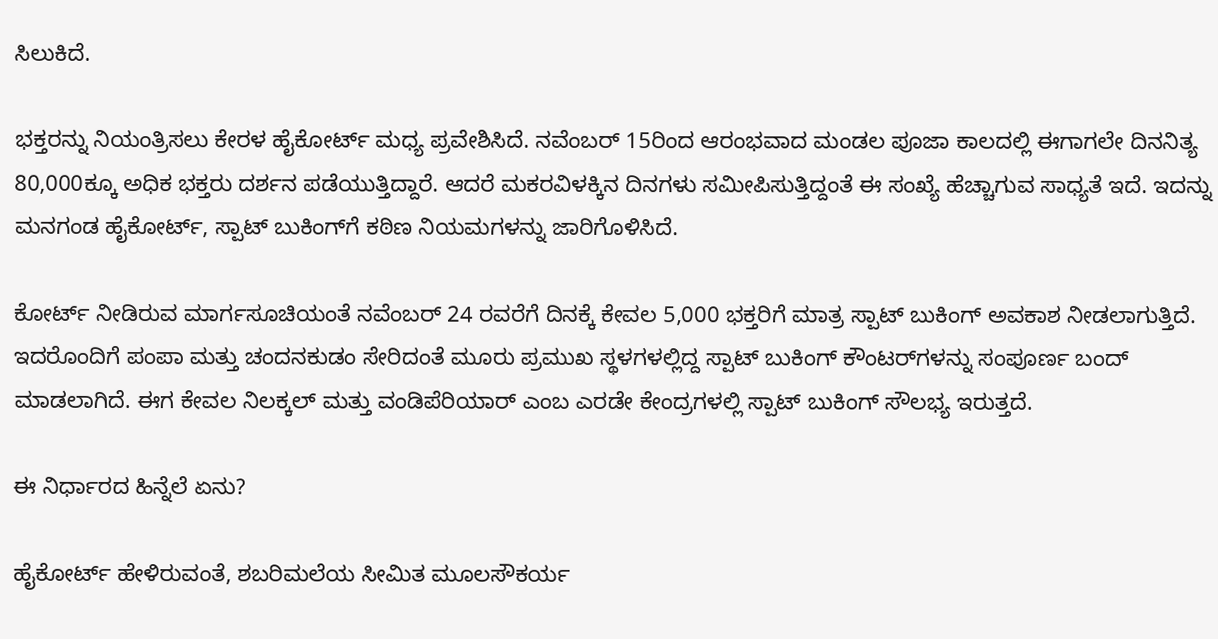ಸಿಲುಕಿದೆ.

ಭಕ್ತರನ್ನು ನಿಯಂತ್ರಿಸಲು ಕೇರಳ ಹೈಕೋರ್ಟ್ ಮಧ್ಯ ಪ್ರವೇಶಿಸಿದೆ. ನವೆಂಬರ್‌ 15ರಿಂದ ಆರಂಭವಾದ ಮಂಡಲ ಪೂಜಾ ಕಾಲದಲ್ಲಿ ಈಗಾಗಲೇ ದಿನನಿತ್ಯ 80,000ಕ್ಕೂ ಅಧಿಕ ಭಕ್ತರು ದರ್ಶನ ಪಡೆಯುತ್ತಿದ್ದಾರೆ. ಆದರೆ ಮಕರವಿಳಕ್ಕಿನ ದಿನಗಳು ಸಮೀಪಿಸುತ್ತಿದ್ದಂತೆ ಈ ಸಂಖ್ಯೆ ಹೆಚ್ಚಾಗುವ ಸಾಧ್ಯತೆ ಇದೆ. ಇದನ್ನು ಮನಗಂಡ ಹೈಕೋರ್ಟ್, ಸ್ಪಾಟ್ ಬುಕಿಂಗ್‌ಗೆ ಕಠಿಣ ನಿಯಮಗಳನ್ನು ಜಾರಿಗೊಳಿಸಿದೆ.

ಕೋರ್ಟ್ ನೀಡಿರುವ ಮಾರ್ಗಸೂಚಿಯಂತೆ ನವೆಂಬರ್ 24 ರವರೆಗೆ ದಿನಕ್ಕೆ ಕೇವಲ 5,000 ಭಕ್ತರಿಗೆ ಮಾತ್ರ ಸ್ಪಾಟ್ ಬುಕಿಂಗ್ ಅವಕಾಶ ನೀಡಲಾಗುತ್ತಿದೆ. ಇದರೊಂದಿಗೆ ಪಂಪಾ ಮತ್ತು ಚಂದನಕುಡಂ ಸೇರಿದಂತೆ ಮೂರು ಪ್ರಮುಖ ಸ್ಥಳಗಳಲ್ಲಿದ್ದ ಸ್ಪಾಟ್ ಬುಕಿಂಗ್ ಕೌಂಟರ್‌ಗಳನ್ನು ಸಂಪೂರ್ಣ ಬಂದ್ ಮಾಡಲಾಗಿದೆ. ಈಗ ಕೇವಲ ನಿಲಕ್ಕಲ್ ಮತ್ತು ವಂಡಿಪೆರಿಯಾರ್ ಎಂಬ ಎರಡೇ ಕೇಂದ್ರಗಳಲ್ಲಿ ಸ್ಪಾಟ್ ಬುಕಿಂಗ್ ಸೌಲಭ್ಯ ಇರುತ್ತದೆ.

ಈ ನಿರ್ಧಾರದ ಹಿನ್ನೆಲೆ ಏನು?

ಹೈಕೋರ್ಟ್ ಹೇಳಿರುವಂತೆ, ಶಬರಿಮಲೆಯ ಸೀಮಿತ ಮೂಲಸೌಕರ್ಯ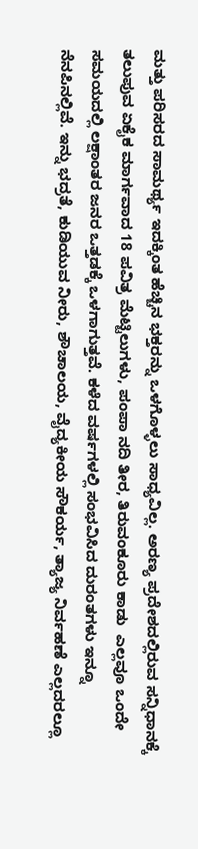ಮತ್ತು ಪರಿಸರದ ಸಾಮರ್ಥ್ಯ ಇದಕ್ಕಿಂತ ಹೆಚ್ಚಿನ ಭಕ್ತರನ್ನು ಒಳಗೊಳ್ಳಲು ಸಾಧ್ಯವಿಲ್ಲ. ಅರಣ್ಯ ಪ್ರದೇಶದಲ್ಲಿರುವ ಸನ್ನಿಧಾನಕ್ಕೆ ತಲುಪುವ ಏಕೈಕ ಮಾರ್ಗವಾದ 18 ಪವಿತ್ರ ಮೆಟ್ಟಿಲುಗಳು, ಪಂಪಾ ನದಿ ತೀರ, ತಿರುವಂಕೂರು ಕಾಡು  ಎಲ್ಲವೂ ಒಂದೇ ಸಮಯದಲ್ಲಿ ಲಕ್ಷಾಂತರ ಜನರ ಒತ್ತಡಕ್ಕೆ ಒಳಗಾಗುತ್ತವೆ. ಕಳೆದ ವರ್ಷಗಳಲ್ಲಿ ಸಂಭವಿಸಿದ ದುರಂತಗಳು ಇನ್ನೂ ನೆನಪಿನಲ್ಲಿವೆ. ಇನ್ನು ಭದ್ರತೆ, ಕುಡಿಯುವ ನೀರು, ಶೌಚಾಲಯ, ವೈದ್ಯಕೀಯ ಸೌಕರ್ಯ, ತ್ಯಾಜ್ಯ ನಿರ್ವಹಣೆ ಎಲ್ಲದರಲ್ಲೂ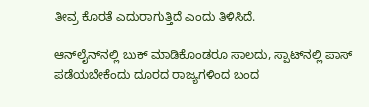ತೀವ್ರ ಕೊರತೆ ಎದುರಾಗುತ್ತಿದೆ ಎಂದು ತಿಳಿಸಿದೆ.

ಆನ್‌ಲೈನ್‌ನಲ್ಲಿ ಬುಕ್ ಮಾಡಿಕೊಂಡರೂ ಸಾಲದು, ಸ್ಪಾಟ್‌ನಲ್ಲಿ ಪಾಸ್ ಪಡೆಯಬೇಕೆಂದು ದೂರದ ರಾಜ್ಯಗಳಿಂದ ಬಂದ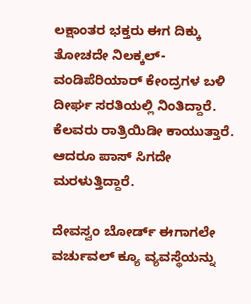ಲಕ್ಷಾಂತರ ಭಕ್ತರು ಈಗ ದಿಕ್ಕು ತೋಚದೇ ನಿಲಕ್ಕಲ್-ವಂಡಿಪೆರಿಯಾರ್ ಕೇಂದ್ರಗಳ ಬಳಿ ದೀರ್ಘ ಸರತಿಯಲ್ಲಿ ನಿಂತಿದ್ದಾರೆ. ಕೆಲವರು ರಾತ್ರಿಯಿಡೀ ಕಾಯುತ್ತಾರೆ. ಆದರೂ ಪಾಸ್ ಸಿಗದೇ ಮರಳುತ್ತಿದ್ದಾರೆ.

ದೇವಸ್ವಂ ಬೋರ್ಡ್ ಈಗಾಗಲೇ ವರ್ಚುವಲ್ ಕ್ಯೂ ವ್ಯವಸ್ಥೆಯನ್ನು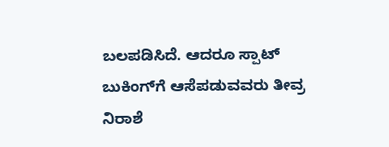ಬಲಪಡಿಸಿದೆ. ಆದರೂ ಸ್ಪಾಟ್ ಬುಕಿಂಗ್‌ಗೆ ಆಸೆಪಡುವವರು ತೀವ್ರ ನಿರಾಶೆ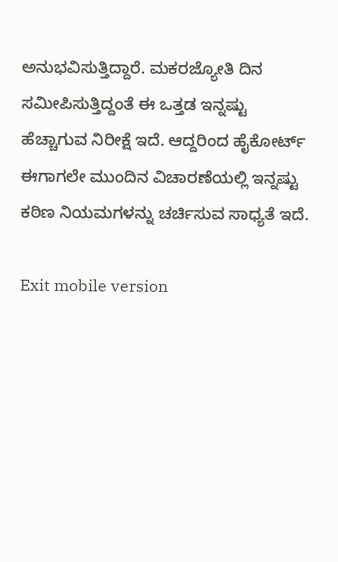ಅನುಭವಿಸುತ್ತಿದ್ದಾರೆ. ಮಕರಜ್ಯೋತಿ ದಿನ ಸಮೀಪಿಸುತ್ತಿದ್ದಂತೆ ಈ ಒತ್ತಡ ಇನ್ನಷ್ಟು ಹೆಚ್ಚಾಗುವ ನಿರೀಕ್ಷೆ ಇದೆ. ಆದ್ದರಿಂದ ಹೈಕೋರ್ಟ್ ಈಗಾಗಲೇ ಮುಂದಿನ ವಿಚಾರಣೆಯಲ್ಲಿ ಇನ್ನಷ್ಟು ಕಠಿಣ ನಿಯಮಗಳನ್ನು ಚರ್ಚಿಸುವ ಸಾಧ್ಯತೆ ಇದೆ.

Exit mobile version